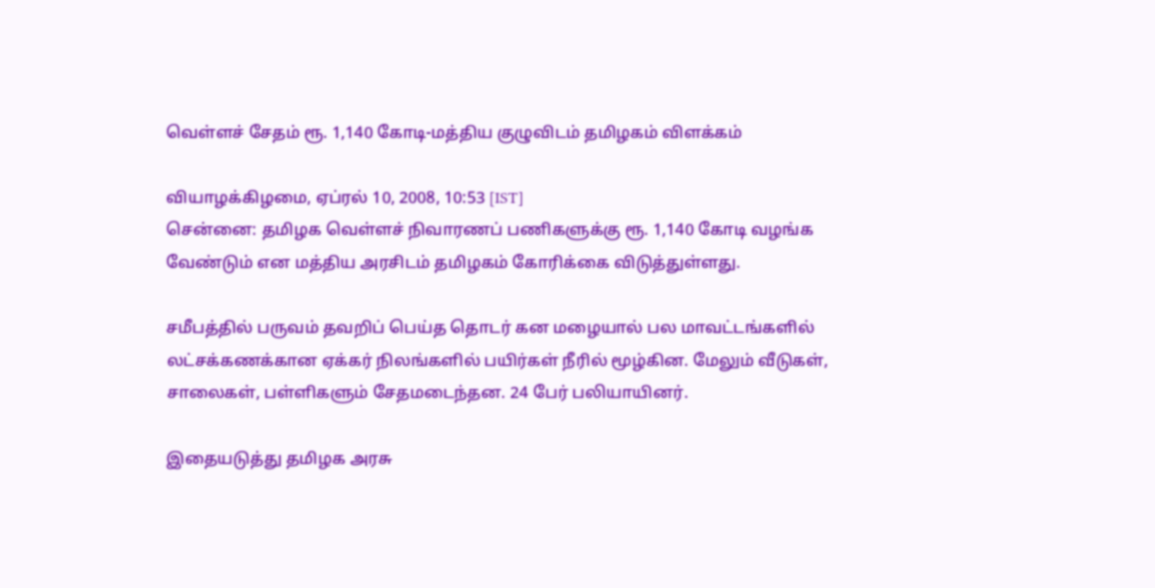வெள்ளச் சேதம் ரூ. 1,140 கோடி-மத்திய குழுவிடம் தமிழகம் விளக்கம்

வியாழக்கிழமை, ஏப்ரல் 10, 2008, 10:53 [IST]
சென்னை: தமிழக வெள்ளச் நிவாரணப் பணிகளுக்கு ரூ. 1,140 கோடி வழங்க வேண்டும் என மத்திய அரசிடம் தமிழகம் கோரிக்கை விடுத்துள்ளது.

சமீபத்தில் பருவம் தவறிப் பெய்த தொடர் கன மழையால் பல மாவட்டங்களில் லட்சக்கணக்கான ஏக்கர் நிலங்களில் பயிர்கள் நீரில் மூழ்கின. மேலும் வீடுகள், சாலைகள், பள்ளிகளும் சேதமடைந்தன. 24 பேர் பலியாயினர்.

இதையடுத்து தமிழக அரசு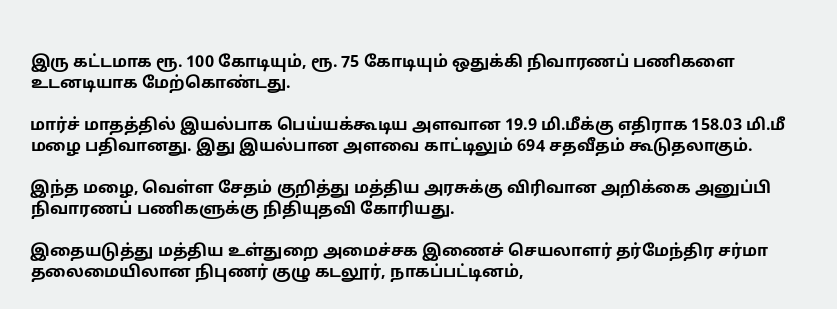இரு கட்டமாக ரூ. 100 கோடியும், ரூ. 75 கோடியும் ஒதுக்கி நிவாரணப் பணிகளை உடனடியாக மேற்கொண்டது.

மார்ச் மாதத்தில் இயல்பாக பெய்யக்கூடிய அளவான 19.9 மி.மீக்கு எதிராக 158.03 மி.மீ மழை பதிவானது. இது இயல்பான அளவை காட்டிலும் 694 சதவீதம் கூடுதலாகும்.

இந்த மழை, வெள்ள சேதம் குறித்து மத்திய அரசுக்கு விரிவான அறிக்கை அனுப்பி நிவாரணப் பணிகளுக்கு நிதியுதவி கோரியது.

இதையடுத்து மத்திய உள்துறை அமைச்சக இணைச் செயலாளர் தர்மேந்திர சர்மா தலைமையிலான நிபுணர் குழு கடலூர், நாகப்பட்டினம்,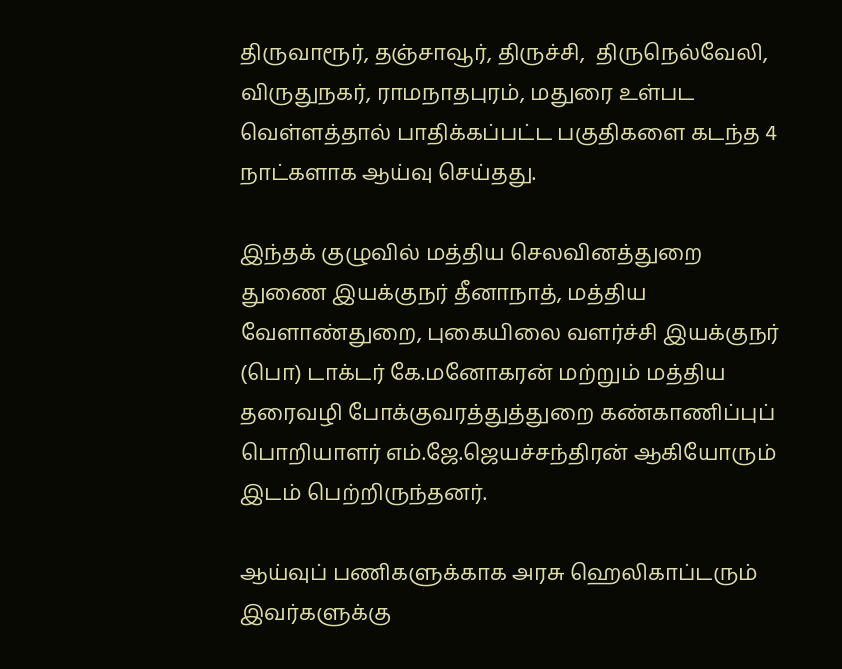திருவாரூர், தஞ்சாவூர், திருச்சி,  திருநெல்வேலி, விருதுநகர், ராமநாதபுரம், மதுரை உள்பட வெள்ளத்தால் பாதிக்கப்பட்ட பகுதிகளை கடந்த 4 நாட்களாக ஆய்வு செய்தது.

இந்தக் குழுவில் மத்திய செலவினத்துறை துணை இயக்குநர் தீனாநாத், மத்திய வேளாண்துறை, புகையிலை வளர்ச்சி இயக்குநர் (பொ) டாக்டர் கே.மனோகரன் மற்றும் மத்திய தரைவழி போக்குவரத்துத்துறை கண்காணிப்புப் பொறியாளர் எம்.ஜே.ஜெயச்சந்திரன் ஆகியோரும் இடம் பெற்றிருந்தனர்.

ஆய்வுப் பணிகளுக்காக அரசு ஹெலிகாப்டரும் இவர்களுக்கு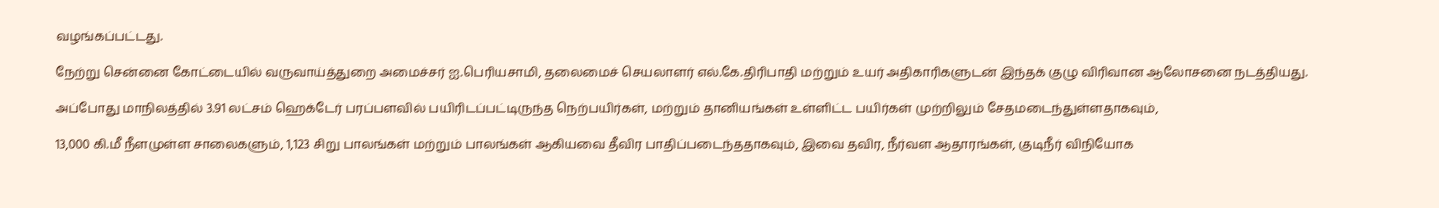வழங்கப்பட்டது.

நேற்று சென்னை கோட்டையில் வருவாய்த்துறை அமைச்சர் ஐ.பெரியசாமி, தலைமைச் செயலாளர் எல்.கே.திரிபாதி மற்றும் உயர் அதிகாரிகளுடன் இந்தக் குழு விரிவான ஆலோசனை நடத்தியது.

அப்போது மாநிலத்தில் 3.91 லட்சம் ஹெக்டேர் பரப்பளவில் பயிரிடப்பட்டிருந்த நெற்பயிர்கள், மற்றும் தானியங்கள் உள்ளிட்ட பயிர்கள் முற்றிலும் சேதமடைந்துள்ளதாகவும்,

13,000 கி.மீ நீளமுள்ள சாலைகளும், 1,123 சிறு பாலங்கள் மற்றும் பாலங்கள் ஆகியவை தீவிர பாதிப்படைந்ததாகவும், இவை தவிர, நீர்வள ஆதாரங்கள், குடிநீர் விநியோக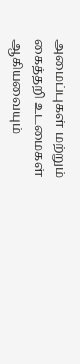அமைப்புகள் மற்றும் கைத்தறி உடமைகள் ஆகியவையும்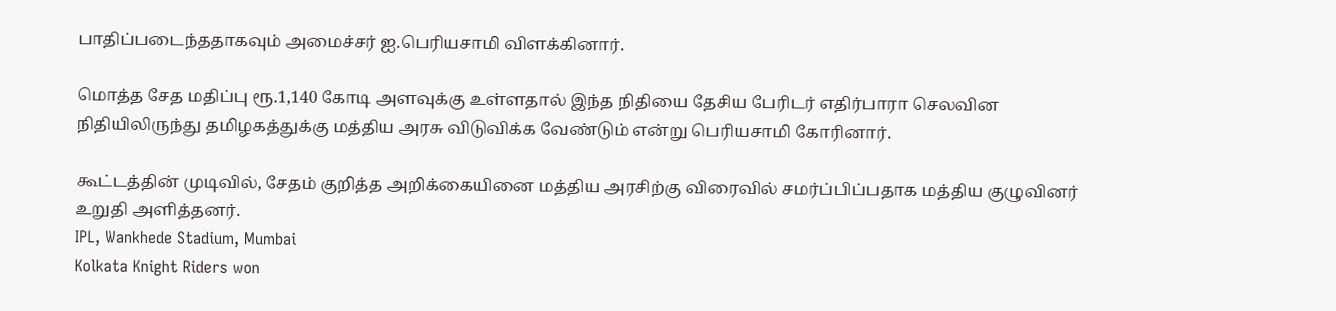பாதிப்படைந்ததாகவும் அமைச்சர் ஐ.பெரியசாமி விளக்கினார்.

மொத்த சேத மதிப்பு ரூ.1,140 கோடி அளவுக்கு உள்ளதால் இந்த நிதியை தேசிய பேரிடர் எதிர்பாரா செலவின நிதியிலிருந்து தமிழகத்துக்கு மத்திய அரசு விடுவிக்க வேண்டும் என்று பெரியசாமி கோரினார்.

கூட்டத்தின் முடிவில், சேதம் குறித்த அறிக்கையினை மத்திய அரசிற்கு விரைவில் சமர்ப்பிப்பதாக மத்திய குழுவினர் உறுதி அளித்தனர்.
IPL, Wankhede Stadium, Mumbai
Kolkata Knight Riders won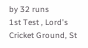by 32 runs
1st Test , Lord's Cricket Ground, St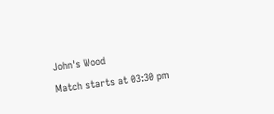John's Wood
Match starts at 03:30 pm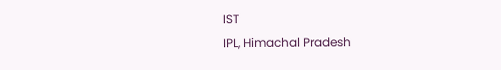IST
IPL, Himachal Pradesh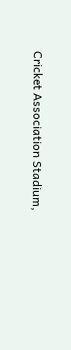Cricket Association Stadium,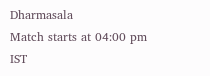Dharmasala
Match starts at 04:00 pm IST